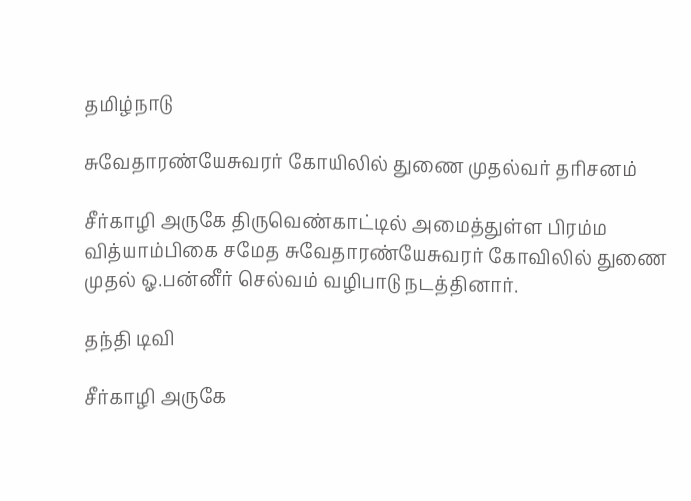தமிழ்நாடு

சுவேதாரண்யேசுவரர் கோயிலில் துணை முதல்வர் தரிசனம்

சீர்காழி அருகே திருவெண்காட்டில் அமைத்துள்ள பிரம்ம வித்யாம்பிகை சமேத சுவேதாரண்யேசுவரர் கோவிலில் துணை முதல் ஓ.பன்னீர் செல்வம் வழிபாடு நடத்தினார்.

தந்தி டிவி

சீர்காழி அருகே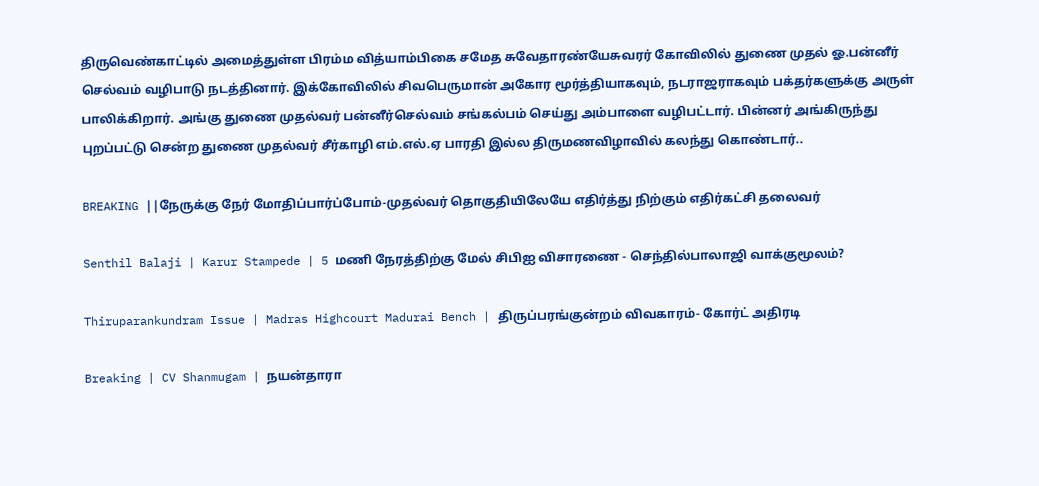திருவெண்காட்டில் அமைத்துள்ள பிரம்ம வித்யாம்பிகை சமேத சுவேதாரண்யேசுவரர் கோவிலில் துணை முதல் ஓ.பன்னீர் செல்வம் வழிபாடு நடத்தினார். இக்கோவிலில் சிவபெருமான் அகோர மூர்த்தியாகவும், நடராஜராகவும் பக்தர்களுக்கு அருள் பாலிக்கிறார். அங்கு துணை முதல்வர் பன்னீர்செல்வம் சங்கல்பம் செய்து அம்பாளை வழிபட்டார். பின்னர் அங்கிருந்து புறப்பட்டு சென்ற துணை முதல்வர் சீர்காழி எம்.எல்.ஏ பாரதி இல்ல திருமணவிழாவில் கலந்து கொண்டார்..

BREAKING ||நேருக்கு நேர் மோதிப்பார்ப்போம்-முதல்வர் தொகுதியிலேயே எதிர்த்து நிற்கும் எதிர்கட்சி தலைவர்

Senthil Balaji | Karur Stampede | 5 மணி நேரத்திற்கு மேல் சிபிஐ விசாரணை - செந்தில்பாலாஜி வாக்குமூலம்?

Thiruparankundram Issue | Madras Highcourt Madurai Bench | திருப்பரங்குன்றம் விவகாரம்- கோர்ட் அதிரடி

Breaking | CV Shanmugam | நயன்தாரா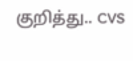குறித்து.. CVS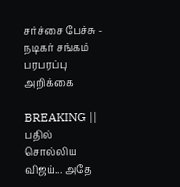சர்ச்சை பேச்சு - நடிகர் சங்கம் பரபரப்பு அறிக்கை

BREAKING || பதில் சொல்லிய விஜய்... அதே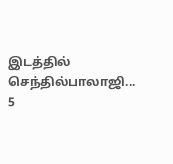இடத்தில் செந்தில்பாலாஜி... 5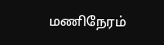மணிநேரம்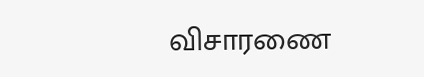விசாரணை